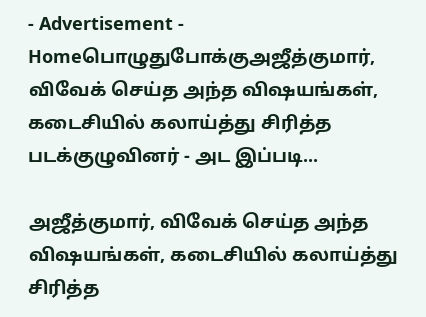- Advertisement -
Homeபொழுதுபோக்குஅஜீத்குமார், விவேக் செய்த அந்த விஷயங்கள், கடைசியில் கலாய்த்து சிரித்த படக்குழுவினர் - அட இப்படி...

அஜீத்குமார், விவேக் செய்த அந்த விஷயங்கள், கடைசியில் கலாய்த்து சிரித்த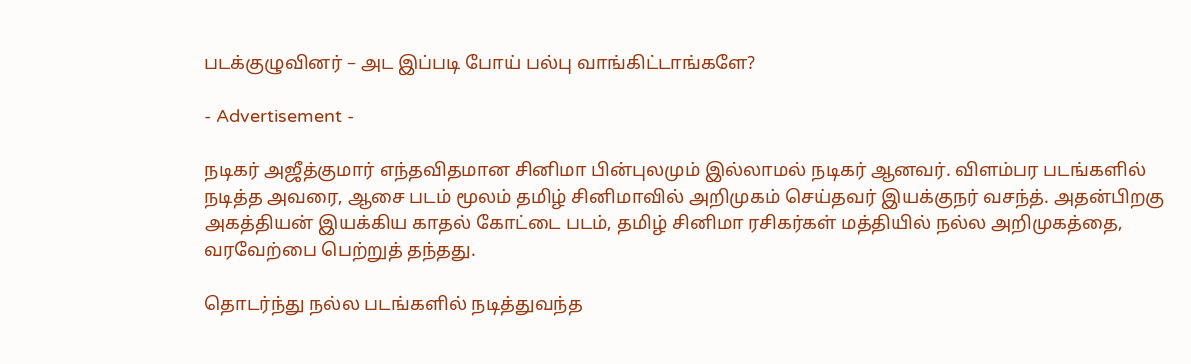படக்குழுவினர் – அட இப்படி போய் பல்பு வாங்கிட்டாங்களே?

- Advertisement -

நடிகர் அஜீத்குமார் எந்தவிதமான சினிமா பின்புலமும் இல்லாமல் நடிகர் ஆனவர். விளம்பர படங்களில் நடித்த அவரை, ஆசை படம் மூலம் தமிழ் சினிமாவில் அறிமுகம் செய்தவர் இயக்குநர் வசந்த். அதன்பிறகு அகத்தியன் இயக்கிய காதல் கோட்டை படம், தமிழ் சினிமா ரசிகர்கள் மத்தியில் நல்ல அறிமுகத்தை, வரவேற்பை பெற்றுத் தந்தது.

தொடர்ந்து நல்ல படங்களில் நடித்துவந்த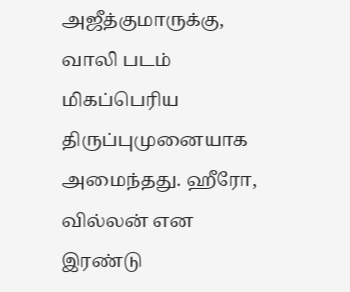அஜீத்குமாருக்கு, வாலி படம் மிகப்பெரிய திருப்புமுனையாக அமைந்தது. ஹீரோ, வில்லன் என இரண்டு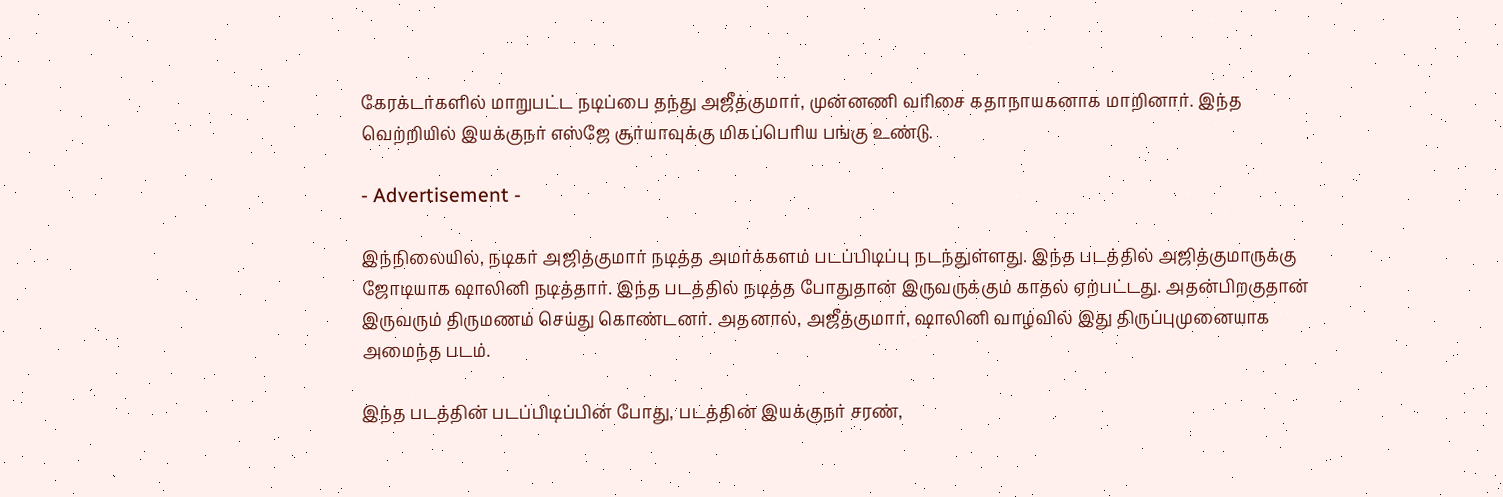கேரக்டர்களில் மாறுபட்ட நடிப்பை தந்து அஜீத்குமார், முன்னணி வரிசை கதாநாயகனாக மாறினார். இந்த வெற்றியில் இயக்குநர் எஸ்ஜே சூர்யாவுக்கு மிகப்பெரிய பங்கு உண்டு.

- Advertisement -

இந்நிலையில், நடிகர் அஜித்குமார் நடித்த அமர்க்களம் படப்பிடிப்பு நடந்துள்ளது. இந்த படத்தில் அஜித்குமாருக்கு ஜோடியாக ஷாலினி நடித்தார். இந்த படத்தில் நடித்த போதுதான் இருவருக்கும் காதல் ஏற்பட்டது. அதன்பிறகுதான் இருவரும் திருமணம் செய்து கொண்டனர். அதனால், அஜீத்குமார், ஷாலினி வாழ்வில் இது திருப்புமுனையாக அமைந்த படம்.

இந்த படத்தின் படப்பிடிப்பின் போது, படத்தின் இயக்குநர் சரண்,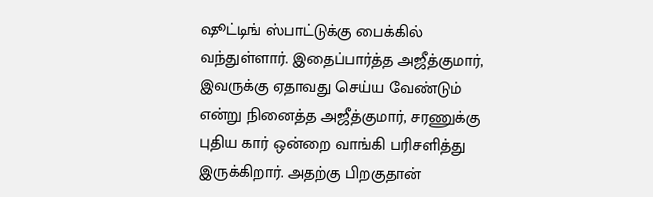ஷூட்டிங் ஸ்பாட்டுக்கு பைக்கில் வந்துள்ளார். இதைப்பார்த்த அஜீத்குமார், இவருக்கு ஏதாவது செய்ய வேண்டும் என்று நினைத்த அஜீத்குமார், சரணுக்கு புதிய கார் ஒன்றை வாங்கி பரிசளித்து இருக்கிறார். அதற்கு பிறகுதான்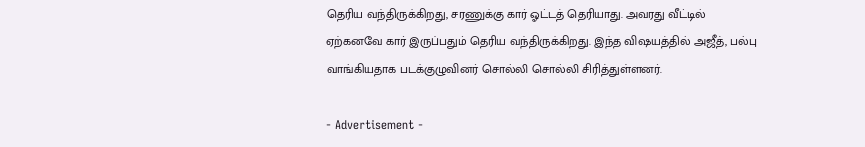தெரிய வந்திருக்கிறது, சரணுக்கு கார் ஓட்டத் தெரியாது. அவரது வீட்டில் ஏற்கனவே கார் இருப்பதும் தெரிய வந்திருக்கிறது. இந்த விஷயத்தில் அஜீத், பல்பு வாங்கியதாக படக்குழுவினர் சொல்லி சொல்லி சிரித்துள்ளனர்.

- Advertisement -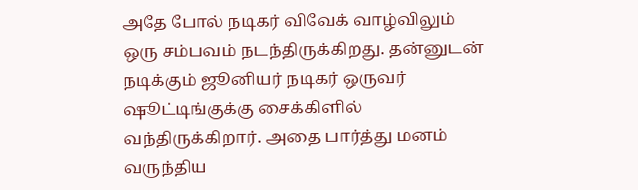அதே போல் நடிகர் விவேக் வாழ்விலும் ஒரு சம்பவம் நடந்திருக்கிறது. தன்னுடன் நடிக்கும் ஜூனியர் நடிகர் ஒருவர் ஷூட்டிங்குக்கு சைக்கிளில் வந்திருக்கிறார். அதை பார்த்து மனம் வருந்திய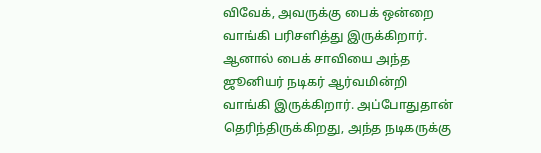விவேக், அவருக்கு பைக் ஒன்றை வாங்கி பரிசளித்து இருக்கிறார். ஆனால் பைக் சாவியை அந்த ஜூனியர் நடிகர் ஆர்வமின்றி வாங்கி இருக்கிறார். அப்போதுதான் தெரிந்திருக்கிறது, அந்த நடிகருக்கு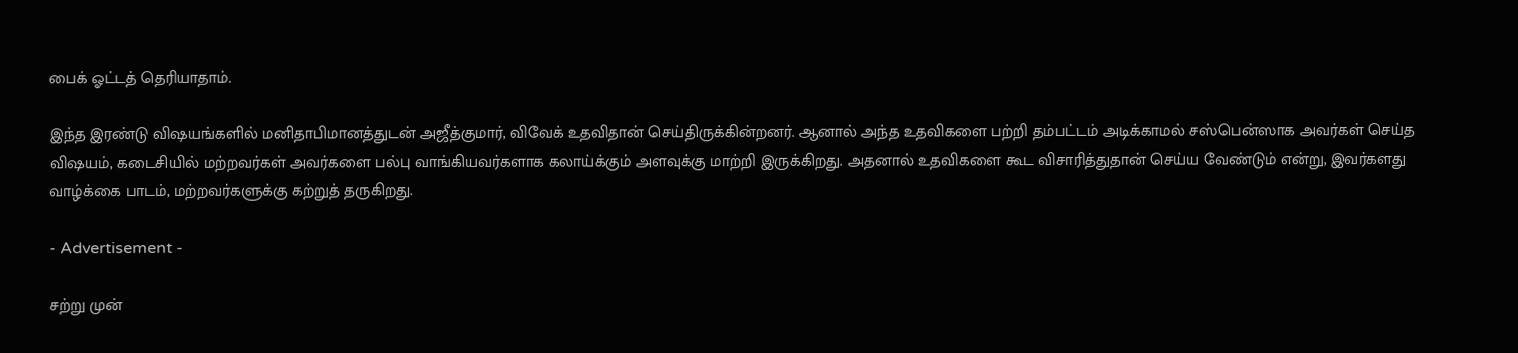பைக் ஓட்டத் தெரியாதாம்.

இந்த இரண்டு விஷயங்களில் மனிதாபிமானத்துடன் அஜீத்குமார், விவேக் உதவிதான் செய்திருக்கின்றனர். ஆனால் அந்த உதவிகளை பற்றி தம்பட்டம் அடிக்காமல் சஸ்பென்ஸாக அவர்கள் செய்த விஷயம், கடைசியில் மற்றவர்கள் அவர்களை பல்பு வாங்கியவர்களாக கலாய்க்கும் அளவுக்கு மாற்றி இருக்கிறது. அதனால் உதவிகளை கூட விசாரித்துதான் செய்ய வேண்டும் என்று, இவர்களது வாழ்க்கை பாடம், மற்றவர்களுக்கு கற்றுத் தருகிறது.

- Advertisement -

சற்று முன்